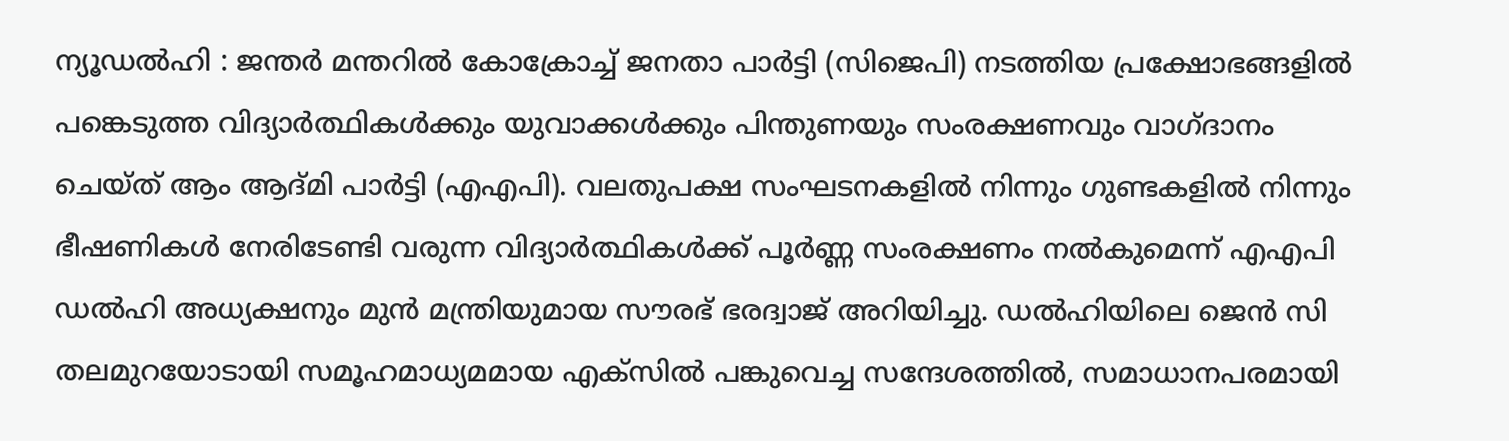ന്യൂഡൽഹി : ജന്തർ മന്തറിൽ കോക്രോച്ച് ജനതാ പാർട്ടി (സിജെപി) നടത്തിയ പ്രക്ഷോഭങ്ങളിൽ പങ്കെടുത്ത വിദ്യാർത്ഥികൾക്കും യുവാക്കൾക്കും പിന്തുണയും സംരക്ഷണവും വാഗ്ദാനം ചെയ്ത് ആം ആദ്മി പാർട്ടി (എഎപി). വലതുപക്ഷ സംഘടനകളിൽ നിന്നും ഗുണ്ടകളിൽ നിന്നും ഭീഷണികൾ നേരിടേണ്ടി വരുന്ന വിദ്യാർത്ഥികൾക്ക് പൂർണ്ണ സംരക്ഷണം നൽകുമെന്ന് എഎപി ഡൽഹി അധ്യക്ഷനും മുൻ മന്ത്രിയുമായ സൗരഭ് ഭരദ്വാജ് അറിയിച്ചു. ഡൽഹിയിലെ ജെൻ സി തലമുറയോടായി സമൂഹമാധ്യമമായ എക്സിൽ പങ്കുവെച്ച സന്ദേശത്തിൽ, സമാധാനപരമായി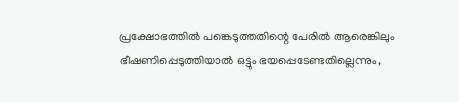പ്രക്ഷോഭത്തിൽ പങ്കെടുത്തതിന്റെ പേരിൽ ആരെങ്കിലും ഭീഷണിപ്പെടുത്തിയാൽ ഒട്ടും ഭയപ്പെടേണ്ടതില്ലെന്നും,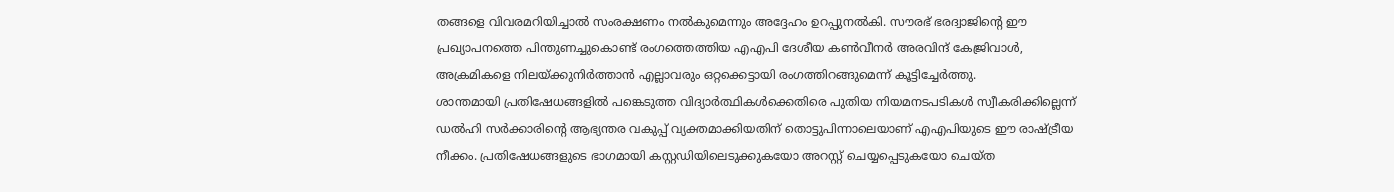തങ്ങളെ വിവരമറിയിച്ചാൽ സംരക്ഷണം നൽകുമെന്നും അദ്ദേഹം ഉറപ്പുനൽകി. സൗരഭ് ഭരദ്വാജിന്റെ ഈ പ്രഖ്യാപനത്തെ പിന്തുണച്ചുകൊണ്ട് രംഗത്തെത്തിയ എഎപി ദേശീയ കൺവീനർ അരവിന്ദ് കേജ്രിവാൾ, അക്രമികളെ നിലയ്ക്കുനിർത്താൻ എല്ലാവരും ഒറ്റക്കെട്ടായി രംഗത്തിറങ്ങുമെന്ന് കൂട്ടിച്ചേർത്തു.
ശാന്തമായി പ്രതിഷേധങ്ങളിൽ പങ്കെടുത്ത വിദ്യാർത്ഥികൾക്കെതിരെ പുതിയ നിയമനടപടികൾ സ്വീകരിക്കില്ലെന്ന് ഡൽഹി സർക്കാരിന്റെ ആഭ്യന്തര വകുപ്പ് വ്യക്തമാക്കിയതിന് തൊട്ടുപിന്നാലെയാണ് എഎപിയുടെ ഈ രാഷ്ട്രീയ നീക്കം. പ്രതിഷേധങ്ങളുടെ ഭാഗമായി കസ്റ്റഡിയിലെടുക്കുകയോ അറസ്റ്റ് ചെയ്യപ്പെടുകയോ ചെയ്ത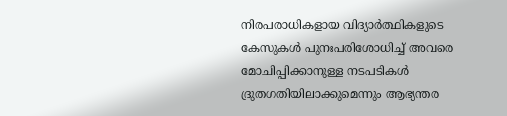നിരപരാധികളായ വിദ്യാർത്ഥികളുടെ കേസുകൾ പുനഃപരിശോധിച്ച് അവരെ മോചിപ്പിക്കാനുള്ള നടപടികൾ ദ്രുതഗതിയിലാക്കുമെന്നും ആഭ്യന്തര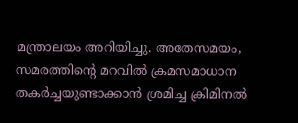മന്ത്രാലയം അറിയിച്ചു. അതേസമയം, സമരത്തിന്റെ മറവിൽ ക്രമസമാധാന തകർച്ചയുണ്ടാക്കാൻ ശ്രമിച്ച ക്രിമിനൽ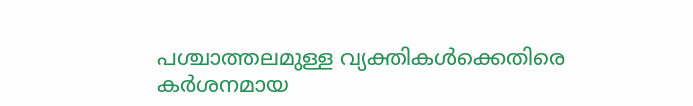പശ്ചാത്തലമുള്ള വ്യക്തികൾക്കെതിരെ കർശനമായ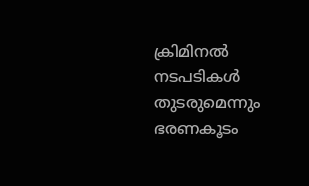ക്രിമിനൽ നടപടികൾ തുടരുമെന്നും ഭരണകൂടം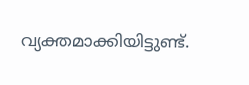വ്യക്തമാക്കിയിട്ടുണ്ട്.